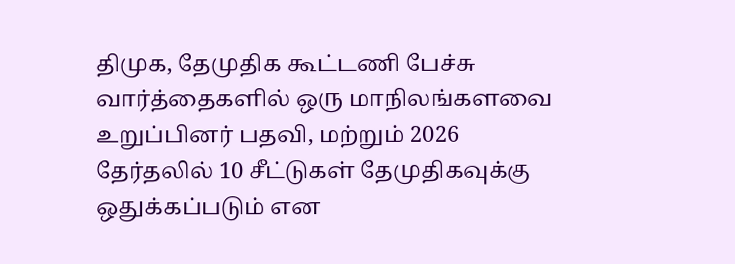திமுக, தேமுதிக கூட்டணி பேச்சு வார்த்தைகளில் ஒரு மாநிலங்களவை உறுப்பினர் பதவி, மற்றும் 2026 தேர்தலில் 10 சீட்டுகள் தேமுதிகவுக்கு ஒதுக்கப்படும் என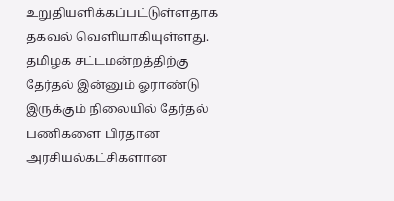உறுதியளிக்கப்பட்டுள்ளதாக தகவல் வெளியாகியுள்ளது. தமிழக சட்டமன்றத்திற்கு தேர்தல் இன்னும் ஓராண்டு இருக்கும் நிலையில் தேர்தல் பணிகளை பிரதான அரசியல்கட்சிகளான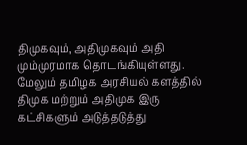திமுகவும், அதிமுகவும் அதி மும்முரமாக தொடங்கியுள்ளது.
மேலும் தமிழக அரசியல் களத்தில் திமுக மற்றும் அதிமுக இரு கட்சிகளும் அடுத்தடுத்து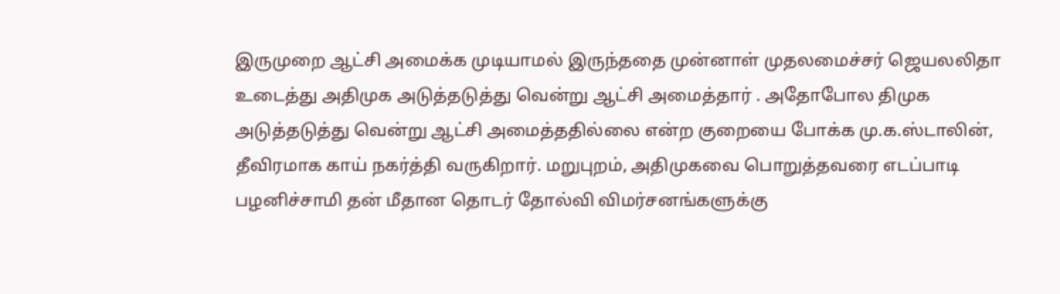இருமுறை ஆட்சி அமைக்க முடியாமல் இருந்ததை முன்னாள் முதலமைச்சர் ஜெயலலிதா உடைத்து அதிமுக அடுத்தடுத்து வென்று ஆட்சி அமைத்தார் . அதோபோல திமுக அடுத்தடுத்து வென்று ஆட்சி அமைத்ததில்லை என்ற குறையை போக்க மு.க.ஸ்டாலின், தீவிரமாக காய் நகர்த்தி வருகிறார். மறுபுறம், அதிமுகவை பொறுத்தவரை எடப்பாடி பழனிச்சாமி தன் மீதான தொடர் தோல்வி விமர்சனங்களுக்கு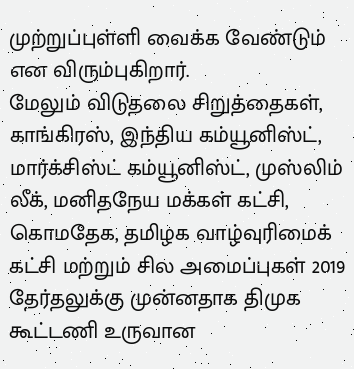முற்றுப்புள்ளி வைக்க வேண்டும் என விரும்புகிறார்.
மேலும் விடுதலை சிறுத்தைகள், காங்கிரஸ், இந்திய கம்யூனிஸ்ட், மார்க்சிஸ்ட் கம்யூனிஸ்ட், முஸ்லிம் லீக், மனிதநேய மக்கள் கட்சி, கொமதேக, தமிழக வாழ்வுரிமைக் கட்சி மற்றும் சில அமைப்புகள் 2019 தேர்தலுக்கு முன்னதாக திமுக கூட்டணி உருவான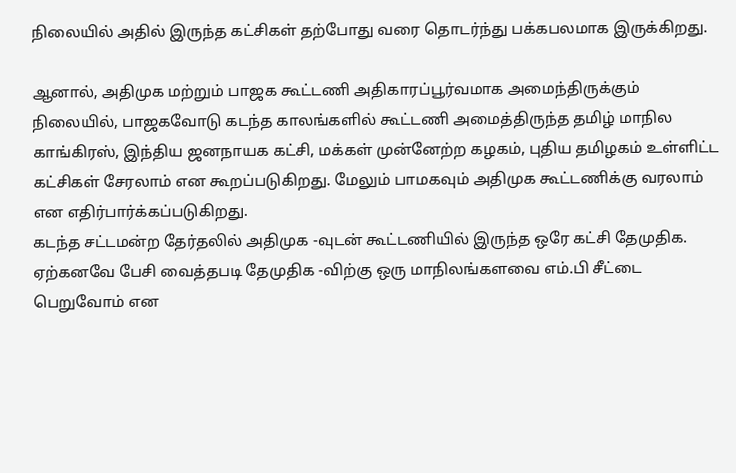நிலையில் அதில் இருந்த கட்சிகள் தற்போது வரை தொடர்ந்து பக்கபலமாக இருக்கிறது.

ஆனால், அதிமுக மற்றும் பாஜக கூட்டணி அதிகாரப்பூர்வமாக அமைந்திருக்கும் நிலையில், பாஜகவோடு கடந்த காலங்களில் கூட்டணி அமைத்திருந்த தமிழ் மாநில காங்கிரஸ், இந்திய ஜனநாயக கட்சி, மக்கள் முன்னேற்ற கழகம், புதிய தமிழகம் உள்ளிட்ட கட்சிகள் சேரலாம் என கூறப்படுகிறது. மேலும் பாமகவும் அதிமுக கூட்டணிக்கு வரலாம் என எதிர்பார்க்கப்படுகிறது.
கடந்த சட்டமன்ற தேர்தலில் அதிமுக -வுடன் கூட்டணியில் இருந்த ஒரே கட்சி தேமுதிக. ஏற்கனவே பேசி வைத்தபடி தேமுதிக -விற்கு ஒரு மாநிலங்களவை எம்.பி சீட்டை பெறுவோம் என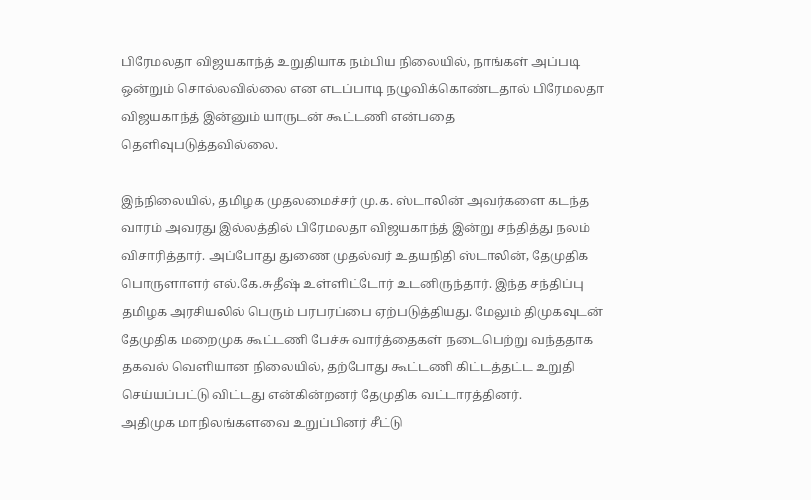பிரேமலதா விஜயகாந்த் உறுதியாக நம்பிய நிலையில், நாங்கள் அப்படி ஒன்றும் சொல்லவில்லை என எடப்பாடி நழுவிக்கொண்டதால் பிரேமலதா விஜயகாந்த் இன்னும் யாருடன் கூட்டணி என்பதை தெளிவுபடுத்தவில்லை.

இந்நிலையில், தமிழக முதலமைச்சர் மு.க. ஸ்டாலின் அவர்களை கடந்த வாரம் அவரது இல்லத்தில் பிரேமலதா விஜயகாந்த் இன்று சந்தித்து நலம் விசாரித்தார். அப்போது துணை முதல்வர் உதயநிதி ஸ்டாலின், தேமுதிக பொருளாளர் எல்.கே.சுதீஷ் உள்ளிட்டோர் உடனிருந்தார். இந்த சந்திப்பு தமிழக அரசியலில் பெரும் பரபரப்பை ஏற்படுத்தியது. மேலும் திமுகவுடன் தேமுதிக மறைமுக கூட்டணி பேச்சு வார்த்தைகள் நடைபெற்று வந்ததாக தகவல் வெளியான நிலையில், தற்போது கூட்டணி கிட்டத்தட்ட உறுதி செய்யப்பட்டு விட்டது என்கின்றனர் தேமுதிக வட்டாரத்தினர்.
அதிமுக மாநிலங்களவை உறுப்பினர் சீட்டு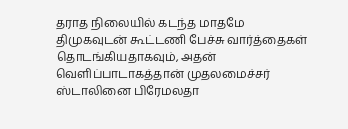தராத நிலையில் கடந்த மாதமே திமுகவுடன் கூட்டணி பேச்சு வார்த்தைகள் தொடங்கியதாகவும், அதன் வெளிப்பாடாகத்தான் முதலமைச்சர் ஸ்டாலினை பிரேமலதா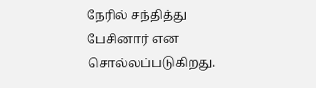நேரில் சந்தித்து பேசினார் என சொல்லப்படுகிறது.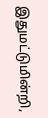இதுமட்டுமின்றி,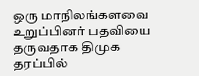ஒரு மாநிலங்களவை உறுப்பினர் பதவியை தருவதாக திமுக தரப்பில்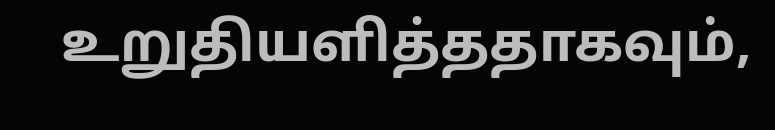உறுதியளித்ததாகவும்,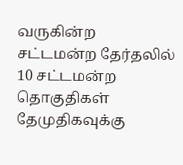வருகின்ற சட்டமன்ற தேர்தலில் 10 சட்டமன்ற தொகுதிகள் தேமுதிகவுக்கு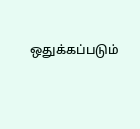ஒதுக்கப்படும்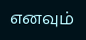எனவும்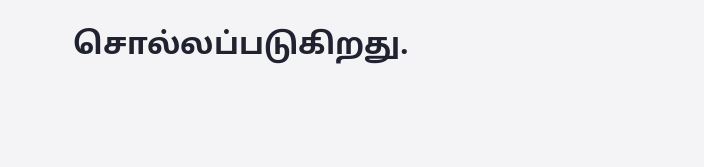சொல்லப்படுகிறது.